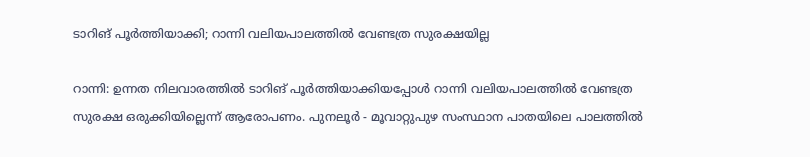ടാറിങ് പൂര്‍ത്തിയാക്കി; റാന്നി വലിയപാലത്തില്‍ വേണ്ടത്ര സുരക്ഷയില്ല

റാന്നി: ഉന്നത നിലവാരത്തില്‍ ടാറിങ് പൂര്‍ത്തിയാക്കിയപ്പോള്‍ റാന്നി വലിയപാലത്തില്‍ വേണ്ടത്ര സുരക്ഷ ഒരുക്കിയില്ലെന്ന് ആരോപണം. പുനലൂര്‍ - മൂവാറ്റുപുഴ സംസ്ഥാന പാതയിലെ പാലത്തില്‍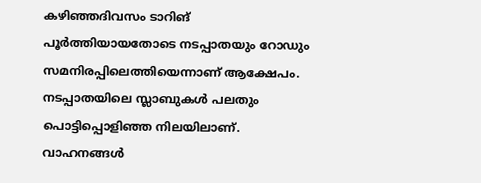കഴിഞ്ഞദിവസം ടാറിങ് പൂര്‍ത്തിയായതോടെ നടപ്പാതയും റോഡും സമനിരപ്പിലെത്തിയെന്നാണ് ആക്ഷേപം. നടപ്പാതയിലെ സ്ലാബുകള്‍ പലതും പൊട്ടിപ്പൊളിഞ്ഞ നിലയിലാണ്. വാഹനങ്ങള്‍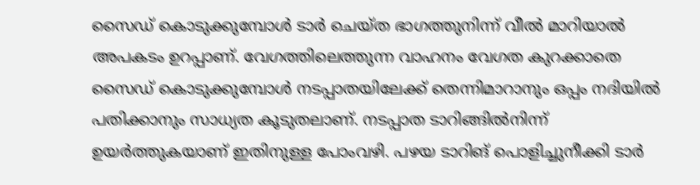സൈഡ് കൊടുക്കുമ്പോൾ ടാർ ചെയ്ത ഭാഗത്തുനിന്ന് വീൽ മാറിയാൽ അപകടം ഉറപ്പാണ്. വേഗത്തിലെത്തുന്ന വാഹനം വേഗത കുറക്കാതെ സൈഡ് കൊടുക്കുമ്പോള്‍ നടപ്പാതയിലേക്ക് തെന്നിമാറാനും ഒപ്പം നദിയില്‍ പതിക്കാനും സാധ്യത കൂടുതലാണ്. നടപ്പാത ടാറിങ്ങില്‍നിന്ന് ഉയര്‍ത്തുകയാണ് ഇതിനുള്ള പോംവഴി. പഴയ ടാറിങ് പൊളിച്ചുനീക്കി ടാര്‍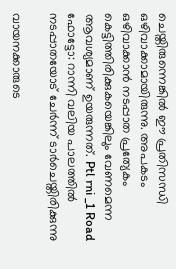ചെയ്തിരുന്നെങ്കില്‍ ഈ പ്രതിസന്ധി ഒഴിവാക്കാമായിരുന്നു. അപകടം ഒഴിവാക്കാൻ നടപ്പാത പ്രത്യേകം കെട്ടിത്തിരിക്കുകയെങ്കിലും വേണമെന്ന ആവശ്യമാണ് ഉയരുന്നത്. Ptl rni _1 Road ഫോട്ടോ: റാന്നി വലിയ പാലത്തിൽ നടപ്പാതയോട് ചേർന്ന് ടാർചെയ്തിരിക്കുന്നു

വായനക്കാരുടെ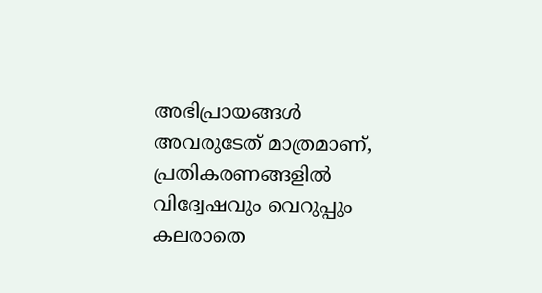അഭിപ്രായങ്ങള്‍ അവരുടേത് മാത്രമാണ്, പ്രതികരണങ്ങളിൽ വിദ്വേഷവും വെറുപ്പും കലരാതെ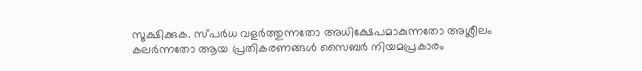സൂക്ഷിക്കുക. സ്പർധ വളർത്തുന്നതോ അധിക്ഷേപമാകുന്നതോ അശ്ലീലം കലർന്നതോ ആയ പ്രതികരണങ്ങൾ സൈബർ നിയമപ്രകാരം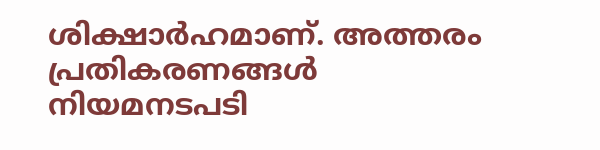ശിക്ഷാർഹമാണ്. അത്തരം പ്രതികരണങ്ങൾ നിയമനടപടി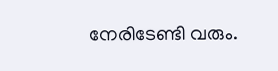നേരിടേണ്ടി വരും.